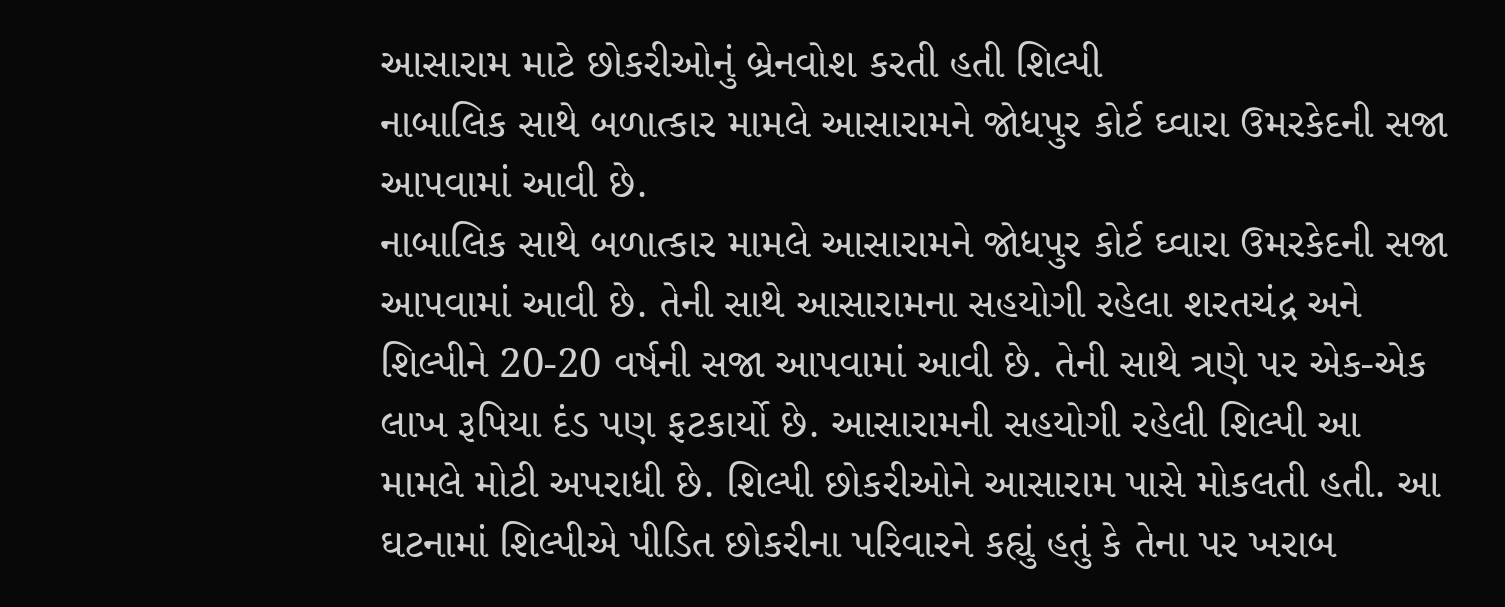આસારામ માટે છોકરીઓનું બ્રેનવોશ કરતી હતી શિલ્પી
નાબાલિક સાથે બળાત્કાર મામલે આસારામને જોધપુર કોર્ટ ઘ્વારા ઉમરકેદની સજા આપવામાં આવી છે.
નાબાલિક સાથે બળાત્કાર મામલે આસારામને જોધપુર કોર્ટ ઘ્વારા ઉમરકેદની સજા આપવામાં આવી છે. તેની સાથે આસારામના સહયોગી રહેલા શરતચંદ્ર અને શિલ્પીને 20-20 વર્ષની સજા આપવામાં આવી છે. તેની સાથે ત્રણે પર એક-એક લાખ રૂપિયા દંડ પણ ફટકાર્યો છે. આસારામની સહયોગી રહેલી શિલ્પી આ મામલે મોટી અપરાધી છે. શિલ્પી છોકરીઓને આસારામ પાસે મોકલતી હતી. આ ઘટનામાં શિલ્પીએ પીડિત છોકરીના પરિવારને કહ્યું હતું કે તેના પર ખરાબ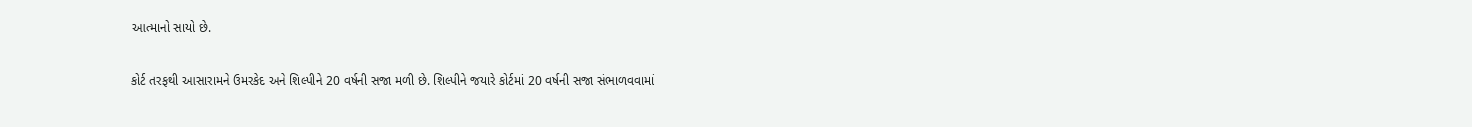આત્માનો સાયો છે.

કોર્ટ તરફથી આસારામને ઉમરકેદ અને શિલ્પીને 20 વર્ષની સજા મળી છે. શિલ્પીને જયારે કોર્ટમાં 20 વર્ષની સજા સંભાળવવામાં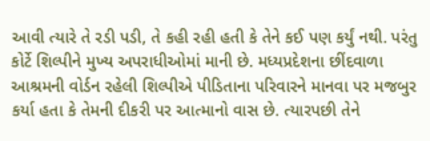આવી ત્યારે તે રડી પડી, તે કહી રહી હતી કે તેને કઈ પણ કર્યું નથી. પરંતુ કોર્ટે શિલ્પીને મુખ્ય અપરાધીઓમાં માની છે. મધ્યપ્રદેશના છીંદવાળા આશ્રમની વોર્ડન રહેલી શિલ્પીએ પીડિતાના પરિવારને માનવા પર મજબુર કર્યા હતા કે તેમની દીકરી પર આત્માનો વાસ છે. ત્યારપછી તેને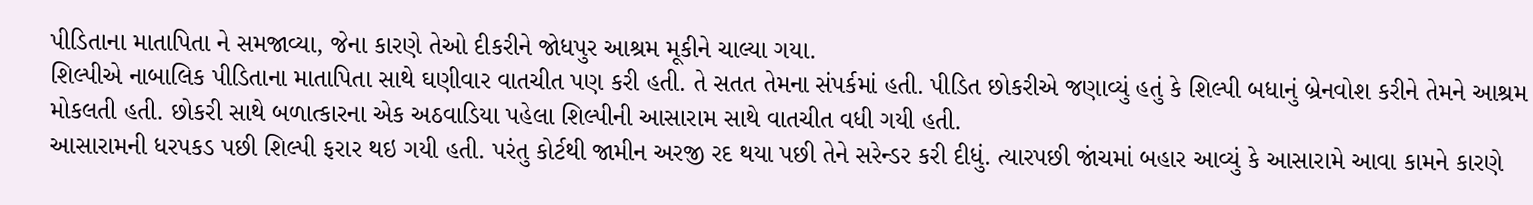પીડિતાના માતાપિતા ને સમજાવ્યા, જેના કારણે તેઓ દીકરીને જોધપુર આશ્રમ મૂકીને ચાલ્યા ગયા.
શિલ્પીએ નાબાલિક પીડિતાના માતાપિતા સાથે ઘણીવાર વાતચીત પણ કરી હતી. તે સતત તેમના સંપર્કમાં હતી. પીડિત છોકરીએ જણાવ્યું હતું કે શિલ્પી બધાનું બ્રેનવોશ કરીને તેમને આશ્રમ મોકલતી હતી. છોકરી સાથે બળાત્કારના એક અઠવાડિયા પહેલા શિલ્પીની આસારામ સાથે વાતચીત વધી ગયી હતી.
આસારામની ધરપકડ પછી શિલ્પી ફરાર થઇ ગયી હતી. પરંતુ કોર્ટથી જામીન અરજી રદ થયા પછી તેને સરેન્ડર કરી દીધું. ત્યારપછી જાંચમાં બહાર આવ્યું કે આસારામે આવા કામને કારણે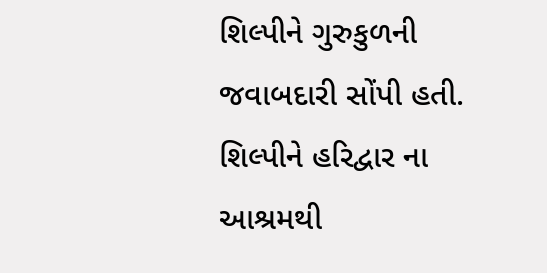શિલ્પીને ગુરુકુળની જવાબદારી સોંપી હતી. શિલ્પીને હરિદ્વાર ના આશ્રમથી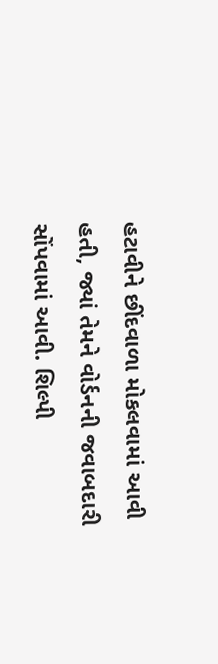હટાવીને છીંદવાળા મોકલવામાં આવી હતી, જ્યાં તેમને વોર્ડનની જવાબદારી સોંપવામાં આવી. શિલ્પી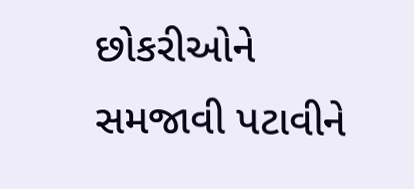છોકરીઓને સમજાવી પટાવીને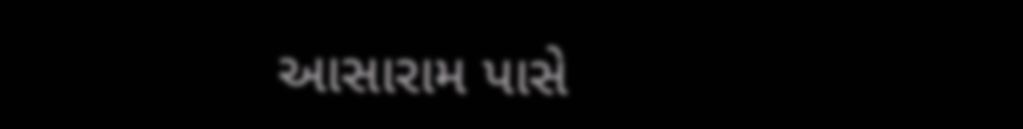આસારામ પાસે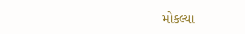મોકલ્યા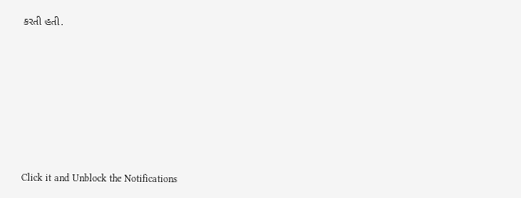કરતી હતી.












Click it and Unblock the Notifications